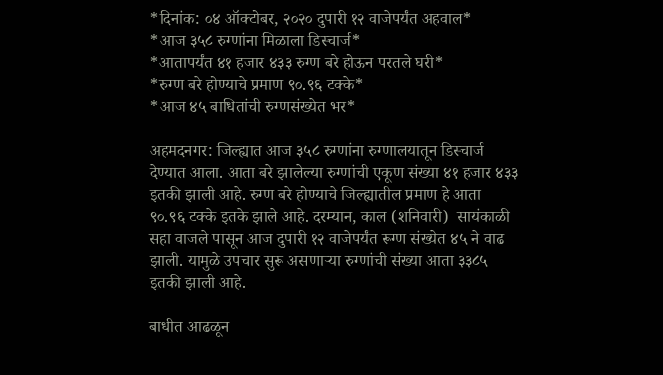*दिनांक: ०४ ऑक्टोबर, २०२० दुपारी १२ वाजेपर्यंत अहवाल*
*आज ३५८ रुग्णांना मिळाला डिस्चार्ज*
*आतापर्यंत ४१ हजार ४३३ रुग्ण बरे होऊन परतले घरी*
*रुग्ण बरे होण्याचे प्रमाण ९०.९६ टक्के*
*आज ४५ बाधितांची रुग्णसंख्येत भर*

अहमदनगर: जिल्ह्यात आज ३५८ रुग्णांना रुग्णालयातून डिस्चार्ज देण्यात आला. आता बरे झालेल्या रुग्णांची एकूण संख्या ४१ हजार ४३३ इतकी झाली आहे. रुग्ण बरे होण्याचे जिल्ह्यातील प्रमाण हे आता ९०.९६ टक्के इतके झाले आहे. दरम्यान, काल (शनिवारी)  सायंकाळी सहा वाजले पासून आज दुपारी १२ वाजेपर्यंत रूग्ण संख्येत ४५ ने वाढ झाली. यामुळे उपचार सुरू असणाऱ्या रुग्णांची संख्या आता ३३८५ इतकी झाली आहे.

बाधीत आढळून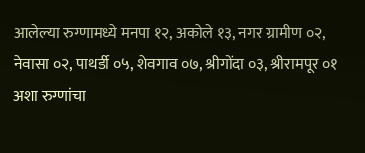आलेल्या रुग्णामध्ये मनपा १२, अकोले १३, नगर ग्रामीण ०२, नेवासा ०२, पाथर्डी ०५, शेवगाव ०७, श्रीगोंदा ०३, श्रीरामपूर ०१ अशा रुग्णांचा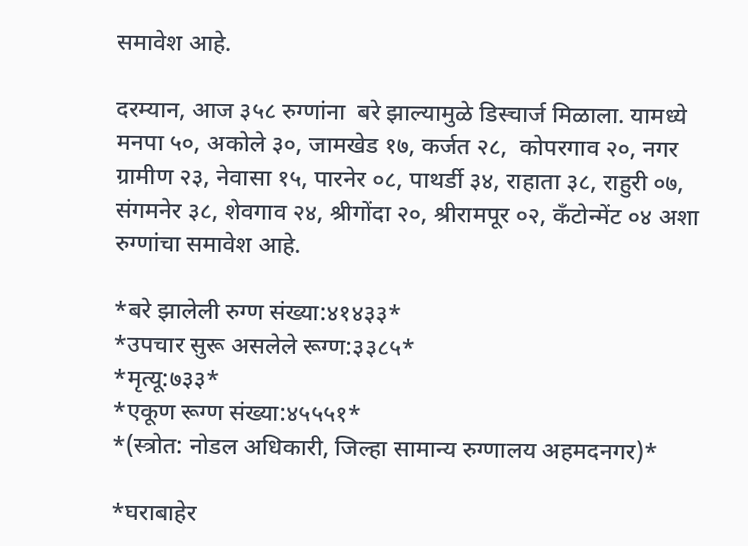समावेश आहे.

दरम्यान, आज ३५८ रुग्णांना  बरे झाल्यामुळे डिस्चार्ज मिळाला. यामध्ये  मनपा ५०, अकोले ३०, जामखेड १७, कर्जत २८,  कोपरगाव २०, नगर ग्रामीण २३, नेवासा १५, पारनेर ०८, पाथर्डी ३४, राहाता ३८, राहुरी ०७, संगमनेर ३८, शेवगाव २४, श्रीगोंदा २०, श्रीरामपूर ०२, कॅंटोन्मेंट ०४ अशा रुग्णांचा समावेश आहे.

*बरे झालेली रुग्ण संख्या:४१४३३*
*उपचार सुरू असलेले रूग्ण:३३८५*
*मृत्यू:७३३*
*एकूण रूग्ण संख्या:४५५५१*
*(स्त्रोत: नोडल अधिकारी, जिल्हा सामान्य रुग्णालय अहमदनगर)*

*घराबाहेर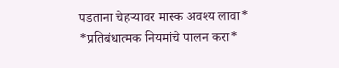पडताना चेहऱ्यावर मास्क अवश्य लावा*
*प्रतिबंधात्मक नियमांचे पालन करा*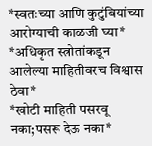*स्वतःच्या आणि कुटुंबियांच्या आरोग्याची काळजी घ्या*
*अधिकृत स्त्रोतांकडून आलेल्या माहितीवरच विश्वास ठेवा*
*खोटी माहिती पसरवू नका;पसरू देऊ नका*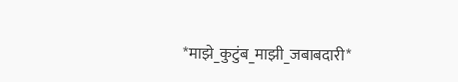*माझे_कुटुंब_माझी_जबाबदारी*